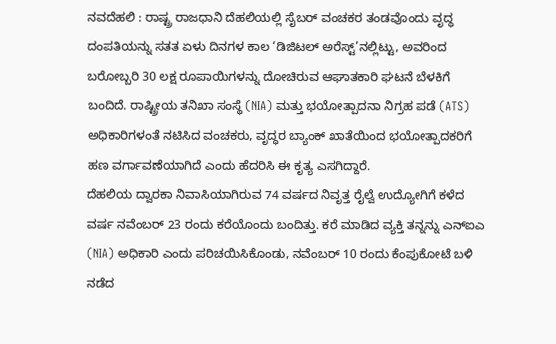ನವದೆಹಲಿ : ರಾಷ್ಟ್ರ ರಾಜಧಾನಿ ದೆಹಲಿಯಲ್ಲಿ ಸೈಬರ್ ವಂಚಕರ ತಂಡವೊಂದು ವೃದ್ಧ ದಂಪತಿಯನ್ನು ಸತತ ಏಳು ದಿನಗಳ ಕಾಲ ‘ಡಿಜಿಟಲ್ ಅರೆಸ್ಟ್’ನಲ್ಲಿಟ್ಟು, ಅವರಿಂದ ಬರೋಬ್ಬರಿ 30 ಲಕ್ಷ ರೂಪಾಯಿಗಳನ್ನು ದೋಚಿರುವ ಆಘಾತಕಾರಿ ಘಟನೆ ಬೆಳಕಿಗೆ ಬಂದಿದೆ. ರಾಷ್ಟ್ರೀಯ ತನಿಖಾ ಸಂಸ್ಥೆ (NIA) ಮತ್ತು ಭಯೋತ್ಪಾದನಾ ನಿಗ್ರಹ ಪಡೆ (ATS) ಅಧಿಕಾರಿಗಳಂತೆ ನಟಿಸಿದ ವಂಚಕರು, ವೃದ್ಧರ ಬ್ಯಾಂಕ್ ಖಾತೆಯಿಂದ ಭಯೋತ್ಪಾದಕರಿಗೆ ಹಣ ವರ್ಗಾವಣೆಯಾಗಿದೆ ಎಂದು ಹೆದರಿಸಿ ಈ ಕೃತ್ಯ ಎಸಗಿದ್ದಾರೆ.
ದೆಹಲಿಯ ದ್ವಾರಕಾ ನಿವಾಸಿಯಾಗಿರುವ 74 ವರ್ಷದ ನಿವೃತ್ತ ರೈಲ್ವೆ ಉದ್ಯೋಗಿಗೆ ಕಳೆದ ವರ್ಷ ನವೆಂಬರ್ 23 ರಂದು ಕರೆಯೊಂದು ಬಂದಿತ್ತು. ಕರೆ ಮಾಡಿದ ವ್ಯಕ್ತಿ ತನ್ನನ್ನು ಎನ್ಐಎ (NIA) ಅಧಿಕಾರಿ ಎಂದು ಪರಿಚಯಿಸಿಕೊಂಡು, ನವೆಂಬರ್ 10 ರಂದು ಕೆಂಪುಕೋಟೆ ಬಳಿ ನಡೆದ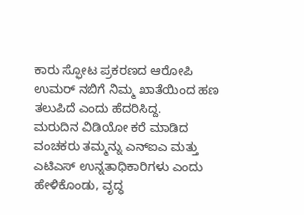ಕಾರು ಸ್ಫೋಟ ಪ್ರಕರಣದ ಆರೋಪಿ ಉಮರ್ ನಬಿಗೆ ನಿಮ್ಮ ಖಾತೆಯಿಂದ ಹಣ ತಲುಪಿದೆ ಎಂದು ಹೆದರಿಸಿದ್ದ.
ಮರುದಿನ ವಿಡಿಯೋ ಕರೆ ಮಾಡಿದ ವಂಚಕರು ತಮ್ಮನ್ನು ಎನ್ಐಎ ಮತ್ತು ಎಟಿಎಸ್ ಉನ್ನತಾಧಿಕಾರಿಗಳು ಎಂದು ಹೇಳಿಕೊಂಡು, ವೃದ್ಧ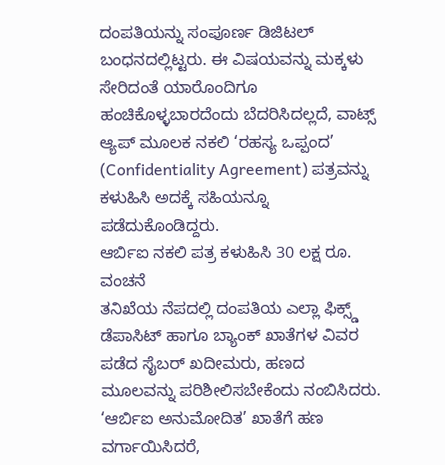ದಂಪತಿಯನ್ನು ಸಂಪೂರ್ಣ ಡಿಜಿಟಲ್ ಬಂಧನದಲ್ಲಿಟ್ಟರು. ಈ ವಿಷಯವನ್ನು ಮಕ್ಕಳು ಸೇರಿದಂತೆ ಯಾರೊಂದಿಗೂ ಹಂಚಿಕೊಳ್ಳಬಾರದೆಂದು ಬೆದರಿಸಿದಲ್ಲದೆ, ವಾಟ್ಸ್ ಆ್ಯಪ್ ಮೂಲಕ ನಕಲಿ ‘ರಹಸ್ಯ ಒಪ್ಪಂದ’ (Confidentiality Agreement) ಪತ್ರವನ್ನು ಕಳುಹಿಸಿ ಅದಕ್ಕೆ ಸಹಿಯನ್ನೂ ಪಡೆದುಕೊಂಡಿದ್ದರು.
ಆರ್ಬಿಐ ನಕಲಿ ಪತ್ರ ಕಳುಹಿಸಿ 30 ಲಕ್ಷ ರೂ. ವಂಚನೆ
ತನಿಖೆಯ ನೆಪದಲ್ಲಿ ದಂಪತಿಯ ಎಲ್ಲಾ ಫಿಕ್ಸ್ಡ್ ಡೆಪಾಸಿಟ್ ಹಾಗೂ ಬ್ಯಾಂಕ್ ಖಾತೆಗಳ ವಿವರ ಪಡೆದ ಸೈಬರ್ ಖದೀಮರು, ಹಣದ ಮೂಲವನ್ನು ಪರಿಶೀಲಿಸಬೇಕೆಂದು ನಂಬಿಸಿದರು. ‘ಆರ್ಬಿಐ ಅನುಮೋದಿತ’ ಖಾತೆಗೆ ಹಣ ವರ್ಗಾಯಿಸಿದರೆ,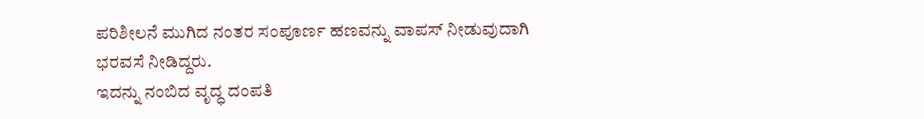ಪರಿಶೀಲನೆ ಮುಗಿದ ನಂತರ ಸಂಪೂರ್ಣ ಹಣವನ್ನು ವಾಪಸ್ ನೀಡುವುದಾಗಿ ಭರವಸೆ ನೀಡಿದ್ದರು.
ಇದನ್ನು ನಂಬಿದ ವೃದ್ಧ ದಂಪತಿ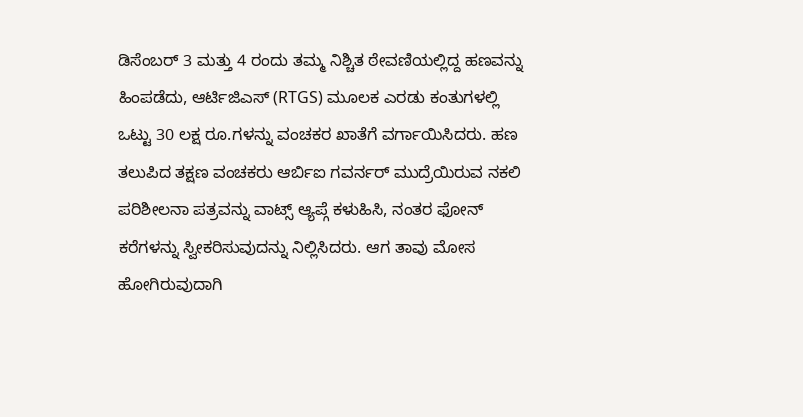ಡಿಸೆಂಬರ್ 3 ಮತ್ತು 4 ರಂದು ತಮ್ಮ ನಿಶ್ಚಿತ ಠೇವಣಿಯಲ್ಲಿದ್ದ ಹಣವನ್ನು ಹಿಂಪಡೆದು, ಆರ್ಟಿಜಿಎಸ್ (RTGS) ಮೂಲಕ ಎರಡು ಕಂತುಗಳಲ್ಲಿ ಒಟ್ಟು 30 ಲಕ್ಷ ರೂ.ಗಳನ್ನು ವಂಚಕರ ಖಾತೆಗೆ ವರ್ಗಾಯಿಸಿದರು. ಹಣ ತಲುಪಿದ ತಕ್ಷಣ ವಂಚಕರು ಆರ್ಬಿಐ ಗವರ್ನರ್ ಮುದ್ರೆಯಿರುವ ನಕಲಿ ಪರಿಶೀಲನಾ ಪತ್ರವನ್ನು ವಾಟ್ಸ್ ಆ್ಯಪ್ಗೆ ಕಳುಹಿಸಿ, ನಂತರ ಫೋನ್ ಕರೆಗಳನ್ನು ಸ್ವೀಕರಿಸುವುದನ್ನು ನಿಲ್ಲಿಸಿದರು. ಆಗ ತಾವು ಮೋಸ ಹೋಗಿರುವುದಾಗಿ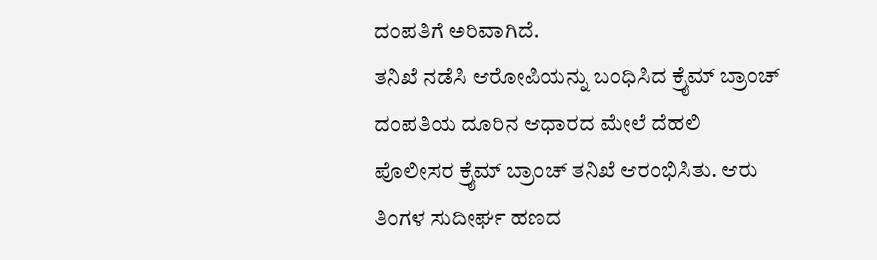ದಂಪತಿಗೆ ಅರಿವಾಗಿದೆ.
ತನಿಖೆ ನಡೆಸಿ ಆರೋಪಿಯನ್ನು ಬಂಧಿಸಿದ ಕ್ರೈಮ್ ಬ್ರಾಂಚ್
ದಂಪತಿಯ ದೂರಿನ ಆಧಾರದ ಮೇಲೆ ದೆಹಲಿ ಪೊಲೀಸರ ಕ್ರೈಮ್ ಬ್ರಾಂಚ್ ತನಿಖೆ ಆರಂಭಿಸಿತು. ಆರು ತಿಂಗಳ ಸುದೀರ್ಘ ಹಣದ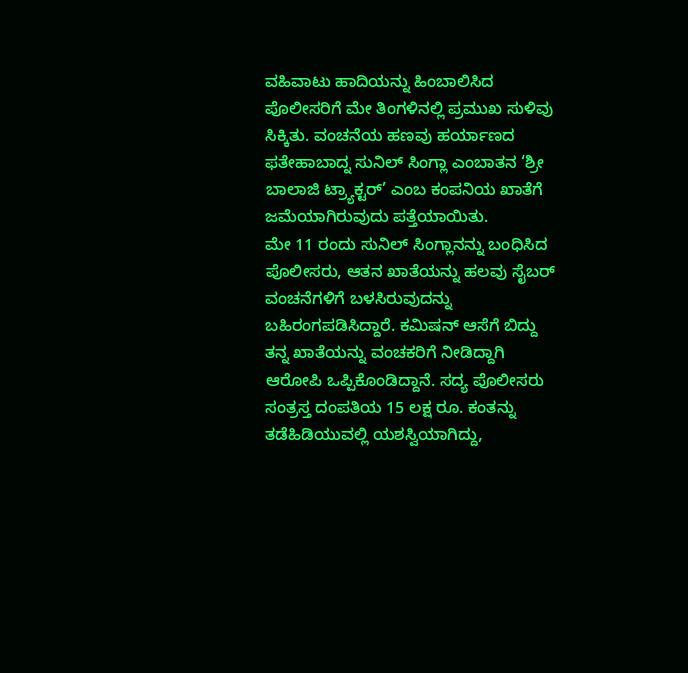ವಹಿವಾಟು ಹಾದಿಯನ್ನು ಹಿಂಬಾಲಿಸಿದ ಪೊಲೀಸರಿಗೆ ಮೇ ತಿಂಗಳಿನಲ್ಲಿ ಪ್ರಮುಖ ಸುಳಿವು ಸಿಕ್ಕಿತು. ವಂಚನೆಯ ಹಣವು ಹರ್ಯಾಣದ ಫತೇಹಾಬಾದ್ನ ಸುನಿಲ್ ಸಿಂಗ್ಲಾ ಎಂಬಾತನ ‘ಶ್ರೀ ಬಾಲಾಜಿ ಟ್ರ್ಯಾಕ್ಟರ್’ ಎಂಬ ಕಂಪನಿಯ ಖಾತೆಗೆ ಜಮೆಯಾಗಿರುವುದು ಪತ್ತೆಯಾಯಿತು.
ಮೇ 11 ರಂದು ಸುನಿಲ್ ಸಿಂಗ್ಲಾನನ್ನು ಬಂಧಿಸಿದ ಪೊಲೀಸರು, ಆತನ ಖಾತೆಯನ್ನು ಹಲವು ಸೈಬರ್ ವಂಚನೆಗಳಿಗೆ ಬಳಸಿರುವುದನ್ನು ಬಹಿರಂಗಪಡಿಸಿದ್ದಾರೆ. ಕಮಿಷನ್ ಆಸೆಗೆ ಬಿದ್ದು ತನ್ನ ಖಾತೆಯನ್ನು ವಂಚಕರಿಗೆ ನೀಡಿದ್ದಾಗಿ ಆರೋಪಿ ಒಪ್ಪಿಕೊಂಡಿದ್ದಾನೆ. ಸದ್ಯ ಪೊಲೀಸರು ಸಂತ್ರಸ್ತ ದಂಪತಿಯ 15 ಲಕ್ಷ ರೂ. ಕಂತನ್ನು ತಡೆಹಿಡಿಯುವಲ್ಲಿ ಯಶಸ್ವಿಯಾಗಿದ್ದು,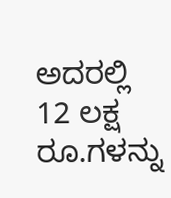ಅದರಲ್ಲಿ 12 ಲಕ್ಷ ರೂ.ಗಳನ್ನು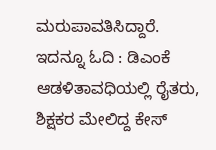ಮರುಪಾವತಿಸಿದ್ದಾರೆ.
ಇದನ್ನೂ ಓದಿ : ಡಿಎಂಕೆ ಆಡಳಿತಾವಧಿಯಲ್ಲಿ ರೈತರು, ಶಿಕ್ಷಕರ ಮೇಲಿದ್ದ ಕೇಸ್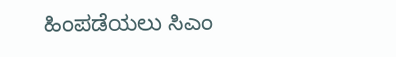ಹಿಂಪಡೆಯಲು ಸಿಎಂ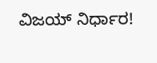ವಿಜಯ್ ನಿರ್ಧಾರ!